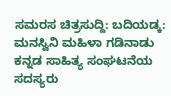ಸಮರಸ ಚಿತ್ರಸುದ್ದಿ: ಬದಿಯಡ್ಕ: ಮನಸ್ವಿನಿ ಮಹಿಳಾ ಗಡಿನಾಡು ಕನ್ನಡ ಸಾಹಿತ್ಯ ಸಂಘಟನೆಯ ಸದಸ್ಯರು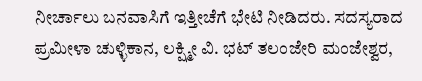ನೀರ್ಚಾಲು ಬನವಾಸಿಗೆ ಇತ್ತೀಚೆಗೆ ಭೇಟಿ ನೀಡಿದರು. ಸದಸ್ಯರಾದ ಪ್ರಮೀಳಾ ಚುಳ್ಳಿಕಾನ, ಲಕ್ಷ್ಮೀ ವಿ. ಭಟ್ ತಲಂಜೇರಿ ಮಂಜೇಶ್ವರ,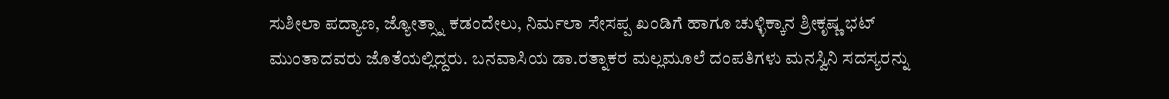ಸುಶೀಲಾ ಪದ್ಯಾಣ, ಜ್ಯೋತ್ಸ್ನಾ ಕಡಂದೇಲು, ನಿರ್ಮಲಾ ಸೇಸಪ್ಪ ಖಂಡಿಗೆ ಹಾಗೂ ಚುಳ್ಳಿಕ್ಕಾನ ಶ್ರೀಕೃಷ್ಣ ಭಟ್ ಮುಂತಾದವರು ಜೊತೆಯಲ್ಲಿದ್ದರು. ಬನವಾಸಿಯ ಡಾ.ರತ್ನಾಕರ ಮಲ್ಲಮೂಲೆ ದಂಪತಿಗಳು ಮನಸ್ವಿನಿ ಸದಸ್ಯರನ್ನು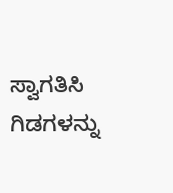ಸ್ವಾಗತಿಸಿ ಗಿಡಗಳನ್ನು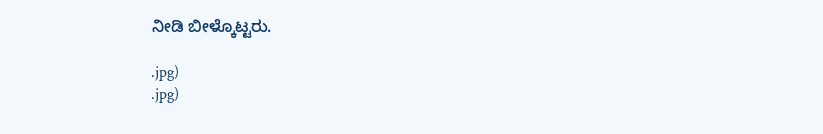ನೀಡಿ ಬೀಳ್ಕೊಟ್ಟರು.

.jpg)
.jpg)